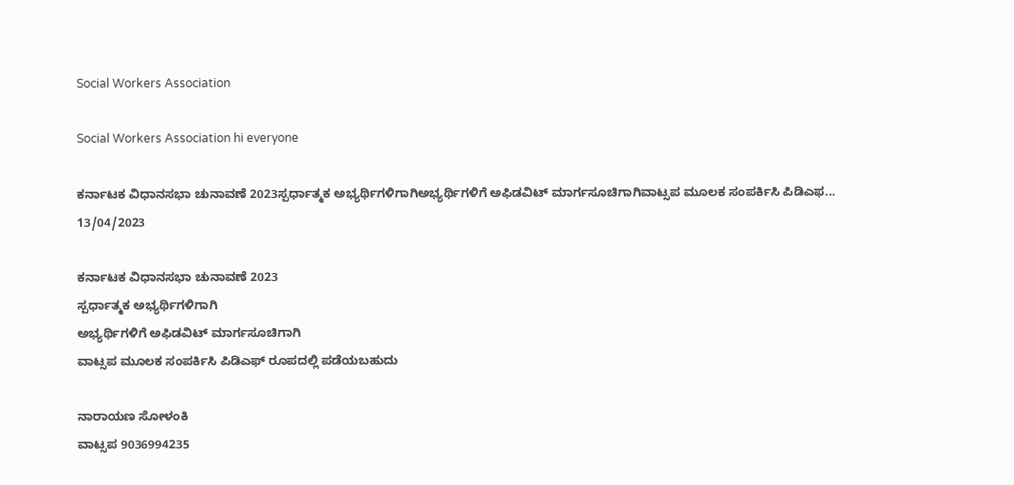Social Workers Association

Social Workers Association hi everyone

ಕರ್ನಾಟಕ ವಿಧಾನಸಭಾ ಚುನಾವಣೆ 2023ಸ್ಪರ್ಧಾತ್ಮಕ ಅಭ್ಯರ್ಥಿಗಳಿಗಾಗಿಅಭ್ಯರ್ಥಿಗಳಿಗೆ ಅಫಿಡವಿಟ್ ಮಾರ್ಗಸೂಚಿಗಾಗಿವಾಟ್ಸಪ ಮೂಲಕ ಸಂಪರ್ಕಿಸಿ ಪಿಡಿಎಫ...
13/04/2023

ಕರ್ನಾಟಕ ವಿಧಾನಸಭಾ ಚುನಾವಣೆ 2023
ಸ್ಪರ್ಧಾತ್ಮಕ ಅಭ್ಯರ್ಥಿಗಳಿಗಾಗಿ
ಅಭ್ಯರ್ಥಿಗಳಿಗೆ ಅಫಿಡವಿಟ್ ಮಾರ್ಗಸೂಚಿಗಾಗಿ
ವಾಟ್ಸಪ ಮೂಲಕ ಸಂಪರ್ಕಿಸಿ ಪಿಡಿಎಫ್ ರೂಪದಲ್ಲಿ ಪಡೆಯಬಹುದು

ನಾರಾಯಣ ಸೋಳಂಕಿ
ವಾಟ್ಸಪ 9036994235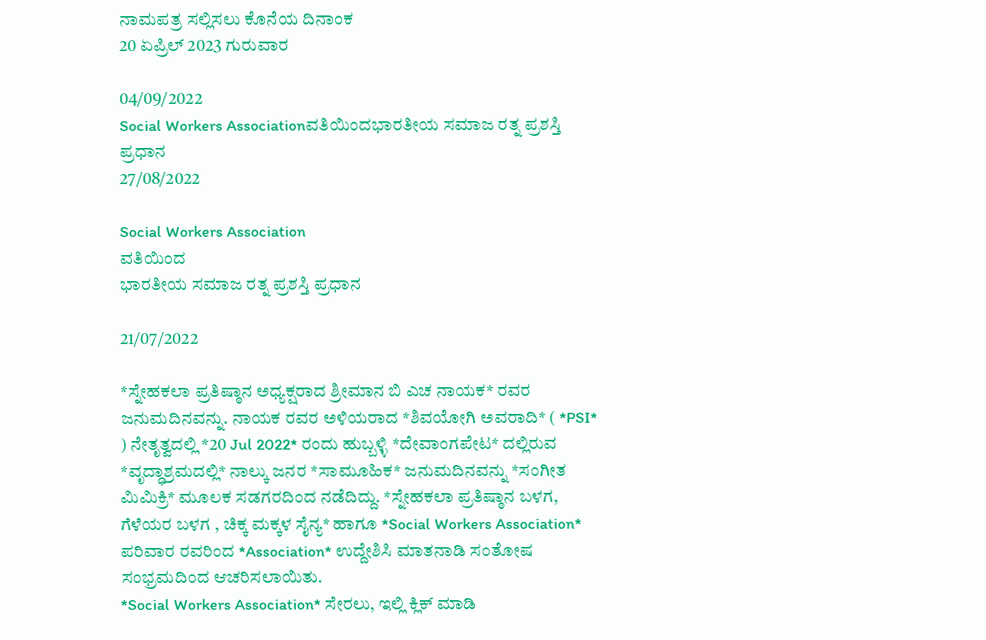ನಾಮಪತ್ರ ಸಲ್ಲಿಸಲು ಕೊನೆಯ ದಿನಾಂಕ
20 ಏಪ್ರಿಲ್ 2023 ಗುರುವಾರ

04/09/2022
Social Workers Associationವತಿಯಿಂದಭಾರತೀಯ ಸಮಾಜ ರತ್ನ ಪ್ರಶಸ್ತಿ ಪ್ರಧಾನ
27/08/2022

Social Workers Association
ವತಿಯಿಂದ
ಭಾರತೀಯ ಸಮಾಜ ರತ್ನ ಪ್ರಶಸ್ತಿ ಪ್ರಧಾನ

21/07/2022

*ಸ್ನೇಹಕಲಾ ಪ್ರತಿಷ್ಠಾನ ಅಧ್ಯಕ್ಷರಾದ ಶ್ರೀಮಾನ ಬಿ ಎಚ ನಾಯಕ* ರವರ ಜನುಮದಿನವನ್ನು. ನಾಯಕ ರವರ ಅಳಿಯರಾದ *ಶಿವಯೋಗಿ ಅವರಾದಿ* ( *PSI* ) ನೇತೃತ್ವದಲ್ಲಿ *20 Jul 2022* ರಂದು ಹುಬ್ಬಳ್ಳಿ *ದೇವಾಂಗಪೇಟ* ದಲ್ಲಿರುವ *ವೃದ್ಧಾಶ್ರಮದಲ್ಲಿ* ನಾಲ್ಕು ಜನರ *ಸಾಮೂಹಿಕ* ಜನುಮದಿನವನ್ನು *ಸಂಗೀತ ಮಿಮಿಕ್ರಿ* ಮೂಲಕ ಸಡಗರದಿಂದ ನಡೆದಿದ್ದು. *ಸ್ನೇಹಕಲಾ ಪ್ರತಿಷ್ಠಾನ ಬಳಗ, ಗೆಳೆಯರ ಬಳಗ , ಚಿಕ್ಕ ಮಕ್ಕಳ ಸೈನ್ಯ* ಹಾಗೂ *Social Workers Association* ಪರಿವಾರ ರವರಿಂದ *Association* ಉದ್ದೇಶಿಸಿ ಮಾತನಾಡಿ ಸಂತೋಷ ಸಂಭ್ರಮದಿಂದ ಆಚರಿಸಲಾಯಿತು.
*Social Workers Association* ಸೇರಲು, ಇಲ್ಲಿ ಕ್ಲಿಕ್ ಮಾಡಿ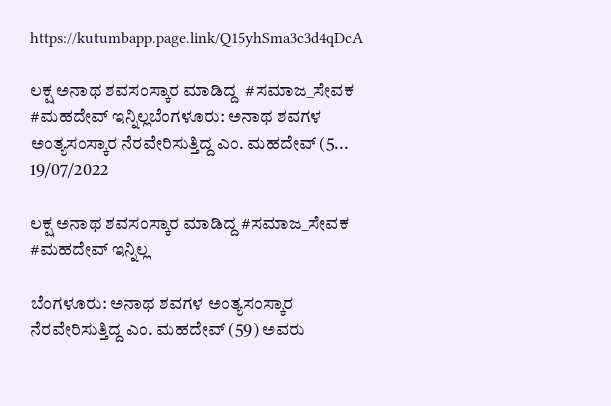https://kutumbapp.page.link/Q15yhSma3c3d4qDcA

ಲಕ್ಷ ಅನಾಥ ಶವಸಂಸ್ಕಾರ ಮಾಡಿದ್ದ  #ಸಮಾಜ_ಸೇವಕ  #ಮಹದೇವ್ ಇನ್ನಿಲ್ಲಬೆಂಗಳೂರು: ಅನಾಥ ಶವಗಳ ಅಂತ್ಯಸಂಸ್ಕಾರ ನೆರವೇರಿಸುತ್ತಿದ್ದ ಎಂ. ಮಹದೇವ್ (5...
19/07/2022

ಲಕ್ಷ ಅನಾಥ ಶವಸಂಸ್ಕಾರ ಮಾಡಿದ್ದ #ಸಮಾಜ_ಸೇವಕ #ಮಹದೇವ್ ಇನ್ನಿಲ್ಲ

ಬೆಂಗಳೂರು: ಅನಾಥ ಶವಗಳ ಅಂತ್ಯಸಂಸ್ಕಾರ ನೆರವೇರಿಸುತ್ತಿದ್ದ ಎಂ. ಮಹದೇವ್ (59) ಅವರು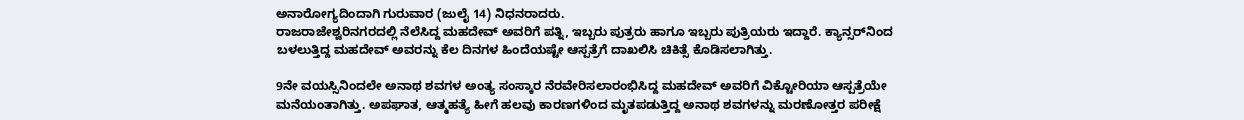ಅನಾರೋಗ್ಯದಿಂದಾಗಿ ಗುರುವಾರ (ಜುಲೈ 14) ನಿಧನರಾದರು.
ರಾಜರಾಜೇಶ್ವರಿನಗರದಲ್ಲಿ ನೆಲೆಸಿದ್ದ ಮಹದೇವ್ ಅವರಿಗೆ ಪತ್ನಿ, ಇಬ್ಬರು ಪುತ್ರರು ಹಾಗೂ ಇಬ್ಬರು ಪುತ್ರಿಯರು ಇದ್ದಾರೆ. ಕ್ಯಾನ್ಸರ್‌ನಿಂದ ಬಳಲುತ್ತಿದ್ದ ಮಹದೇವ್ ಅವರನ್ನು ಕೆಲ ದಿನಗಳ ಹಿಂದೆಯಷ್ಟೇ ಆಸ್ಪತ್ರೆಗೆ ದಾಖಲಿಸಿ ಚಿಕಿತ್ಸೆ ಕೊಡಿಸಲಾಗಿತ್ತು.

9ನೇ ವಯಸ್ಸಿನಿಂದಲೇ ಅನಾಥ ಶವಗಳ ಅಂತ್ಯ ಸಂಸ್ಕಾರ ನೆರವೇರಿಸಲಾರಂಭಿಸಿದ್ದ ಮಹದೇವ್ ಅವರಿಗೆ ವಿಕ್ಟೋರಿಯಾ ಆಸ್ಪತ್ರೆಯೇ ಮನೆಯಂತಾಗಿತ್ತು. ಅಪಘಾತ, ಆತ್ಮಹತ್ಯೆ ಹೀಗೆ ಹಲವು ಕಾರಣಗಳಿಂದ ಮೃತಪಡುತ್ತಿದ್ದ ಅನಾಥ ಶವಗಳನ್ನು ಮರಣೋತ್ತರ ಪರೀಕ್ಷೆ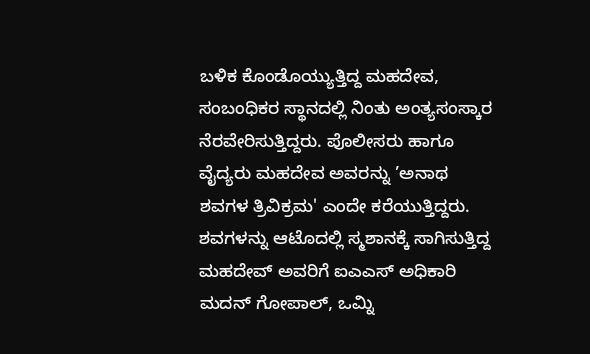ಬಳಿಕ ಕೊಂಡೊಯ್ಯುತ್ತಿದ್ದ ಮಹದೇವ, ಸಂಬಂಧಿಕರ ಸ್ಥಾನದಲ್ಲಿ ನಿಂತು ಅಂತ್ಯಸಂಸ್ಕಾರ ನೆರವೇರಿಸುತ್ತಿದ್ದರು. ಪೊಲೀಸರು ಹಾಗೂ ವೈದ್ಯರು ಮಹದೇವ ಅವರನ್ನು ’ಅನಾಥ ಶವಗಳ ತ್ರಿವಿಕ್ರಮ' ಎಂದೇ ಕರೆಯುತ್ತಿದ್ದರು.
ಶವಗಳನ್ನು ಆಟೊದಲ್ಲಿ ಸ್ಮಶಾನಕ್ಕೆ ಸಾಗಿಸುತ್ತಿದ್ದ ಮಹದೇವ್ ಅವರಿಗೆ ಐಎಎಸ್ ಅಧಿಕಾರಿ ಮದನ್‌ ಗೋಪಾಲ್, ಒಮ್ನಿ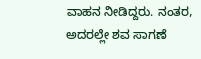ವಾಹನ ನೀಡಿದ್ದರು. ನಂತರ, ಅದರಲ್ಲೇ ಶವ ಸಾಗಣೆ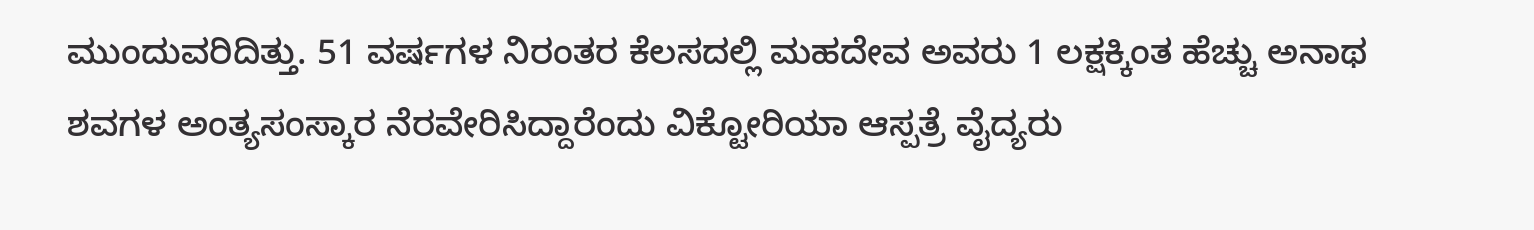ಮುಂದುವರಿದಿತ್ತು. 51 ವರ್ಷಗಳ ನಿರಂತರ ಕೆಲಸದಲ್ಲಿ ಮಹದೇವ ಅವರು 1 ಲಕ್ಷಕ್ಕಿಂತ ಹೆಚ್ಚು ಅನಾಥ ಶವಗಳ ಅಂತ್ಯಸಂಸ್ಕಾರ ನೆರವೇರಿಸಿದ್ದಾರೆಂದು ವಿಕ್ಟೋರಿಯಾ ಆಸ್ಪತ್ರೆ ವೈದ್ಯರು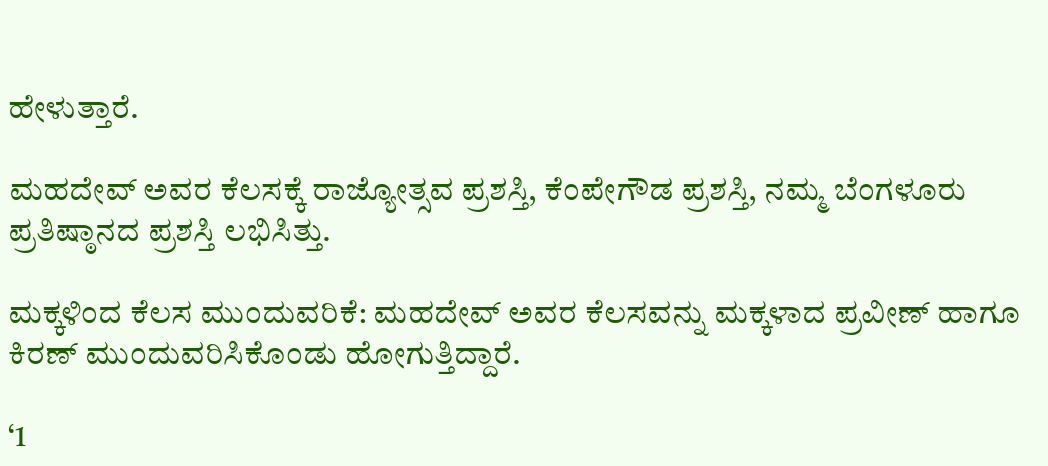ಹೇಳುತ್ತಾರೆ.

ಮಹದೇವ್ ಅವರ ಕೆಲಸಕ್ಕೆ ರಾಜ್ಯೋತ್ಸವ ಪ್ರಶಸ್ತಿ, ಕೆಂಪೇಗೌಡ ಪ್ರಶಸ್ತಿ, ನಮ್ಮ ಬೆಂಗಳೂರು ಪ್ರತಿಷ್ಠಾನದ ಪ್ರಶಸ್ತಿ ಲಭಿಸಿತ್ತು.

ಮಕ್ಕಳಿಂದ ಕೆಲಸ ಮುಂದುವರಿಕೆ: ಮಹದೇವ್ ಅವರ ಕೆಲಸವನ್ನು ಮಕ್ಕಳಾದ ಪ್ರವೀಣ್ ಹಾಗೂ ಕಿರಣ್ ಮುಂದುವರಿಸಿಕೊಂಡು ಹೋಗುತ್ತಿದ್ದಾರೆ.

‘1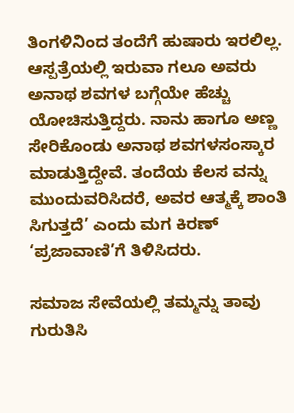ತಿಂಗಳಿನಿಂದ ತಂದೆಗೆ ಹುಷಾರು ಇರಲಿಲ್ಲ. ಆಸ್ಪತ್ರೆಯಲ್ಲಿ ಇರುವಾ ಗಲೂ ಅವರು ಅನಾಥ ಶವಗಳ ಬಗ್ಗೆಯೇ ಹೆಚ್ಚು ಯೋಚಿಸುತ್ತಿದ್ದರು. ನಾನು ಹಾಗೂ ಅಣ್ಣ ಸೇರಿಕೊಂಡು ಅನಾಥ ಶವಗಳಸಂಸ್ಕಾರ ಮಾಡುತ್ತಿದ್ದೇವೆ. ತಂದೆಯ ಕೆಲಸ ವನ್ನು ಮುಂದುವರಿಸಿದರೆ, ಅವರ ಆತ್ಮಕ್ಕೆ ಶಾಂತಿ ಸಿಗುತ್ತದೆ’ ಎಂದು ಮಗ ಕಿರಣ್ ‘ಪ್ರಜಾವಾಣಿ’ಗೆ ತಿಳಿಸಿದರು.

ಸಮಾಜ ಸೇವೆಯಲ್ಲಿ ತಮ್ಮನ್ನು ತಾವು ಗುರುತಿಸಿ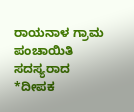ರಾಯನಾಳ ಗ್ರಾಮ ಪಂಚಾಯಿತಿ ಸದಸ್ಯರಾದ *ದೀಪಕ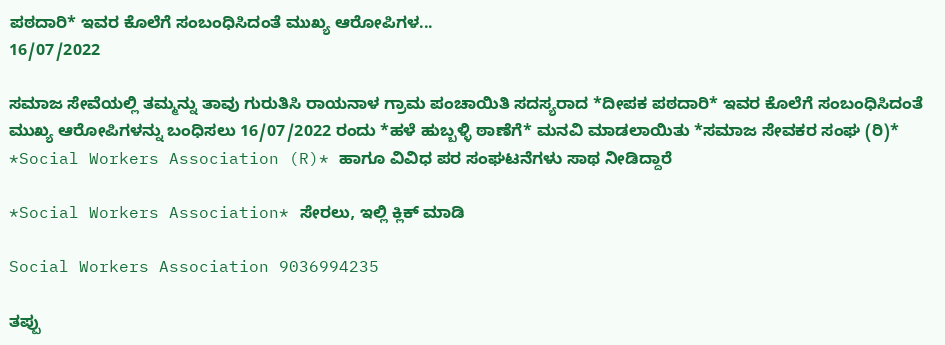ಪಠದಾರಿ* ಇವರ ಕೊಲೆಗೆ ಸಂಬಂಧಿಸಿದಂತೆ ಮುಖ್ಯ ಆರೋಪಿಗಳ...
16/07/2022

ಸಮಾಜ ಸೇವೆಯಲ್ಲಿ ತಮ್ಮನ್ನು ತಾವು ಗುರುತಿಸಿ ರಾಯನಾಳ ಗ್ರಾಮ ಪಂಚಾಯಿತಿ ಸದಸ್ಯರಾದ *ದೀಪಕ ಪಠದಾರಿ* ಇವರ ಕೊಲೆಗೆ ಸಂಬಂಧಿಸಿದಂತೆ ಮುಖ್ಯ ಆರೋಪಿಗಳನ್ನು ಬಂಧಿಸಲು 16/07/2022 ರಂದು *ಹಳೆ ಹುಬ್ಬಳ್ಳಿ ಠಾಣೆಗೆ* ಮನವಿ ಮಾಡಲಾಯಿತು *ಸಮಾಜ ಸೇವಕರ ಸಂಘ (ರಿ)*
*Social Workers Association (R)* ಹಾಗೂ ವಿವಿಧ ಪರ ಸಂಘಟನೆಗಳು ಸಾಥ ನೀಡಿದ್ದಾರೆ

*Social Workers Association* ಸೇರಲು, ಇಲ್ಲಿ ಕ್ಲಿಕ್ ಮಾಡಿ

Social Workers Association 9036994235

ತಪ್ಪು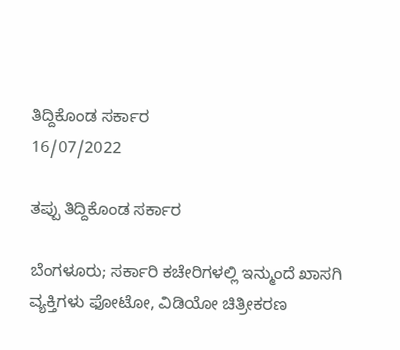ತಿದ್ದಿಕೊಂಡ ಸರ್ಕಾರ
16/07/2022

ತಪ್ಪು ತಿದ್ದಿಕೊಂಡ ಸರ್ಕಾರ

ಬೆಂಗಳೂರು; ಸರ್ಕಾರಿ ಕಚೇರಿಗಳಲ್ಲಿ ಇನ್ಮುಂದೆ ಖಾಸಗಿ ವ್ಯಕ್ತಿಗಳು ಫೋಟೋ, ವಿಡಿಯೋ ಚಿತ್ರೀಕರಣ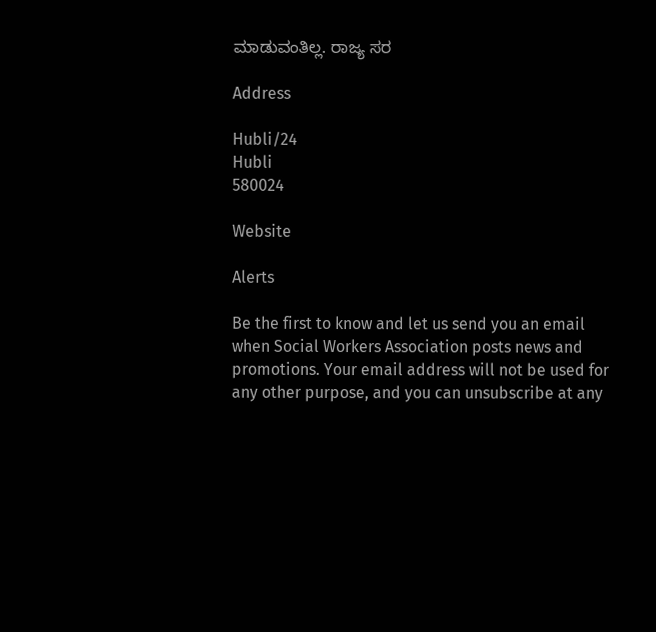ಮಾಡುವಂತಿಲ್ಲ. ರಾಜ್ಯ ಸರ

Address

Hubli/24
Hubli
580024

Website

Alerts

Be the first to know and let us send you an email when Social Workers Association posts news and promotions. Your email address will not be used for any other purpose, and you can unsubscribe at any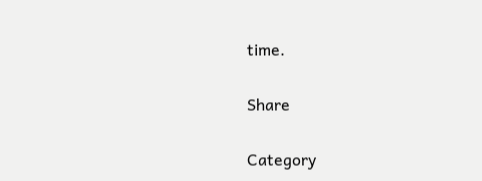time.

Share

Category